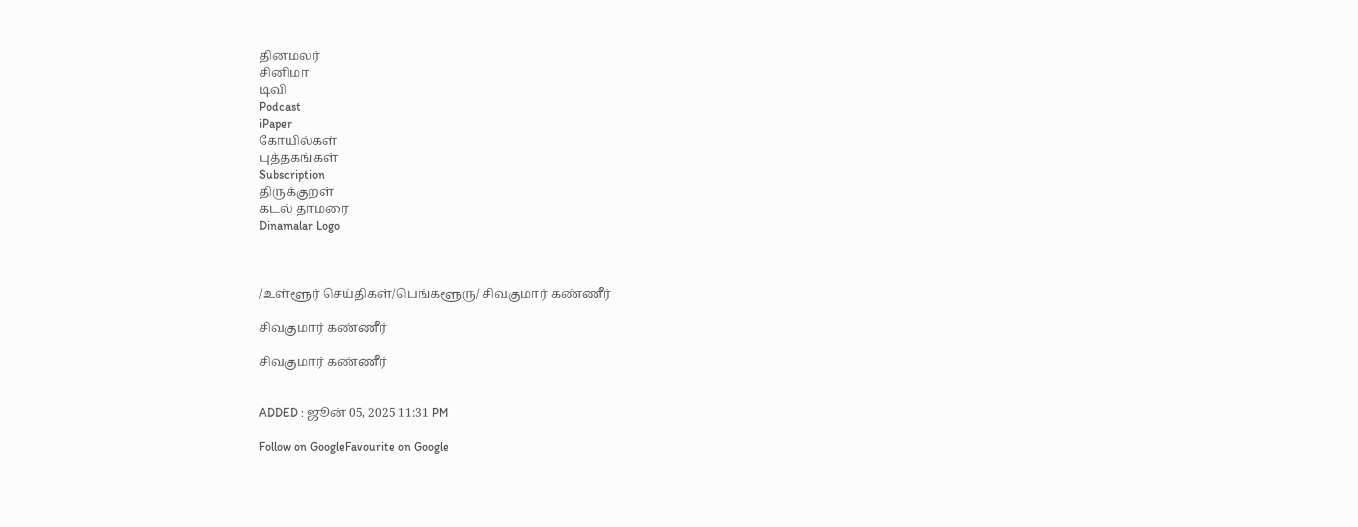தினமலர்
சினிமா
டிவி
Podcast
iPaper
கோயில்கள்
புத்தகங்கள்
Subscription
திருக்குறள்
கடல் தாமரை
Dinamalar Logo



/உள்ளூர் செய்திகள்/பெங்களூரு/ சிவகுமார் கண்ணீர்

சிவகுமார் கண்ணீர்

சிவகுமார் கண்ணீர்


ADDED : ஜூன் 05, 2025 11:31 PM

Follow on GoogleFavourite on Google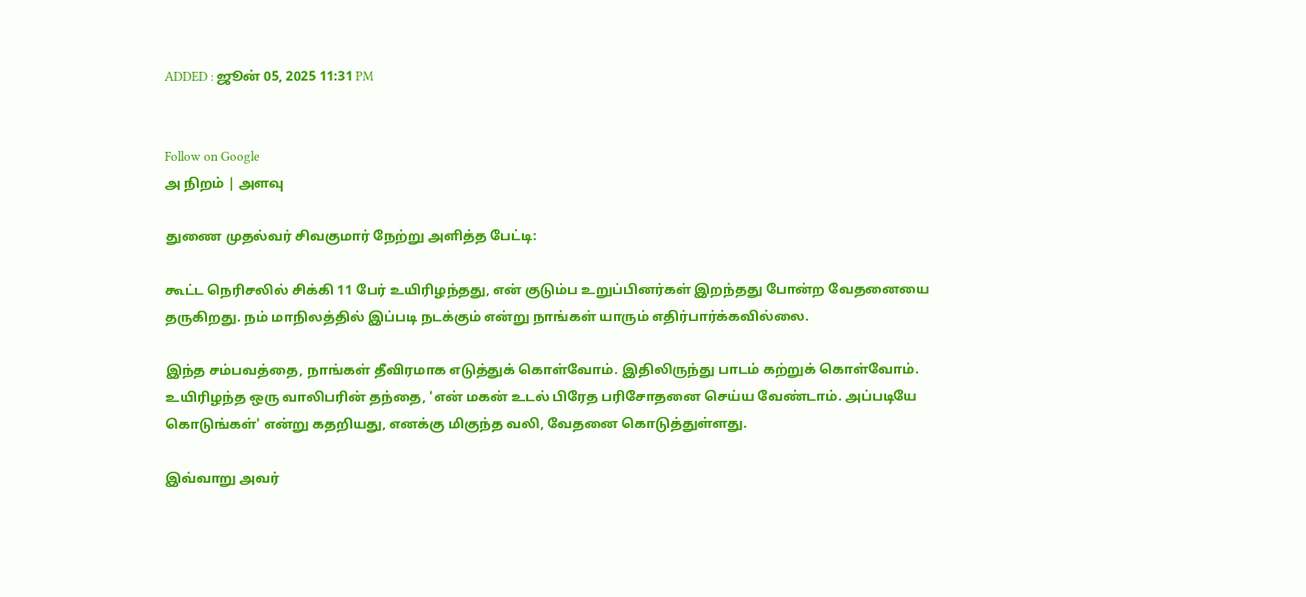ADDED : ஜூன் 05, 2025 11:31 PM


Follow on Google
அ நிறம் | அளவு

துணை முதல்வர் சிவகுமார் நேற்று அளித்த பேட்டி:

கூட்ட நெரிசலில் சிக்கி 11 பேர் உயிரிழந்தது, என் குடும்ப உறுப்பினர்கள் இறந்தது போன்ற வேதனையை தருகிறது. நம் மாநிலத்தில் இப்படி நடக்கும் என்று நாங்கள் யாரும் எதிர்பார்க்கவில்லை.

இந்த சம்பவத்தை, நாங்கள் தீவிரமாக எடுத்துக் கொள்வோம். இதிலிருந்து பாடம் கற்றுக் கொள்வோம். உயிரிழந்த ஒரு வாலிபரின் தந்தை, 'என் மகன் உடல் பிரேத பரிசோதனை செய்ய வேண்டாம். அப்படியே கொடுங்கள்' என்று கதறியது, எனக்கு மிகுந்த வலி, வேதனை கொடுத்துள்ளது.

இவ்வாறு அவர்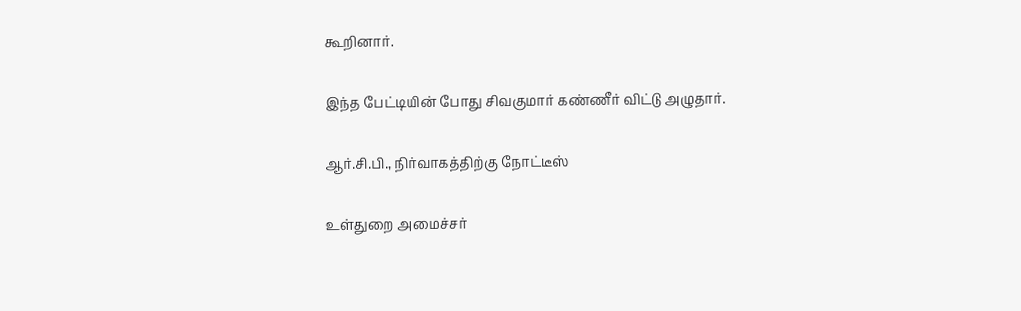கூறினார்.

இந்த பேட்டியின் போது சிவகுமார் கண்ணீர் விட்டு அழுதார்.

ஆர்.சி.பி., நிர்வாகத்திற்கு நோட்டீஸ்

உள்துறை அமைச்சர்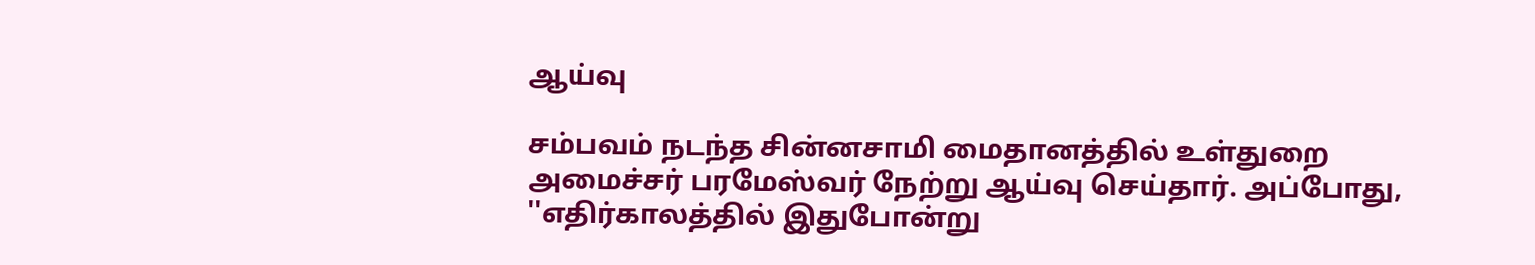ஆய்வு

சம்பவம் நடந்த சின்னசாமி மைதானத்தில் உள்துறை அமைச்சர் பரமேஸ்வர் நேற்று ஆய்வு செய்தார். அப்போது, ''எதிர்காலத்தில் இதுபோன்று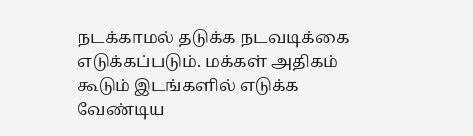நடக்காமல் தடுக்க நடவடிக்கை எடுக்கப்படும். மக்கள் அதிகம் கூடும் இடங்களில் எடுக்க வேண்டிய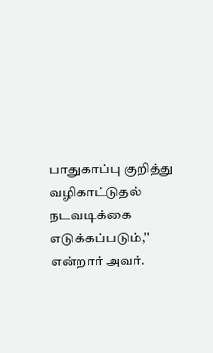பாதுகாப்பு குறித்து வழிகாட்டுதல் நடவடிக்கை எடுக்கப்படும்,'' என்றார் அவர்.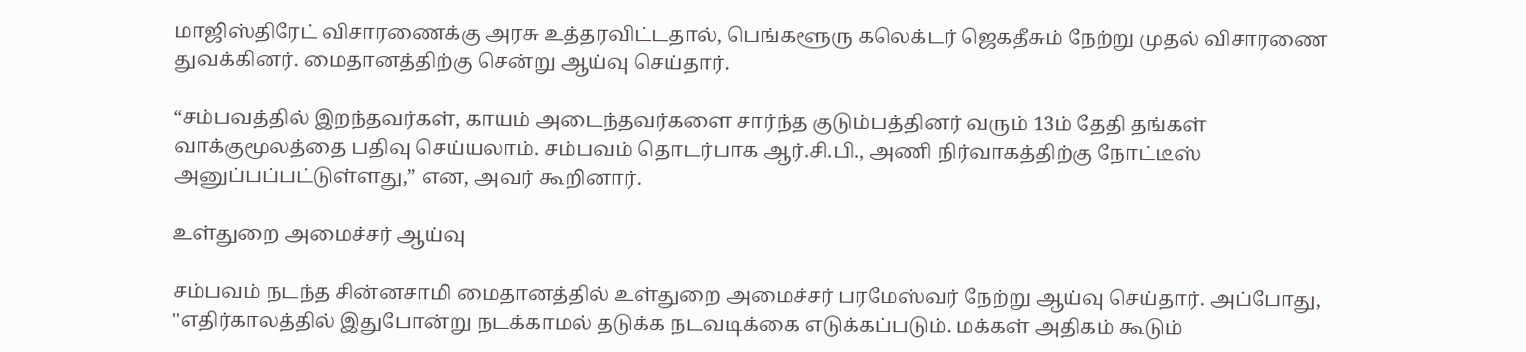மாஜிஸ்திரேட் விசாரணைக்கு அரசு உத்தரவிட்டதால், பெங்களூரு கலெக்டர் ஜெகதீசும் நேற்று முதல் விசாரணை துவக்கினர். மைதானத்திற்கு சென்று ஆய்வு செய்தார்.

“சம்பவத்தில் இறந்தவர்கள், காயம் அடைந்தவர்களை சார்ந்த குடும்பத்தினர் வரும் 13ம் தேதி தங்கள் வாக்குமூலத்தை பதிவு செய்யலாம். சம்பவம் தொடர்பாக ஆர்.சி.பி., அணி நிர்வாகத்திற்கு நோட்டீஸ் அனுப்பப்பட்டுள்ளது,” என, அவர் கூறினார்.

உள்துறை அமைச்சர் ஆய்வு

சம்பவம் நடந்த சின்னசாமி மைதானத்தில் உள்துறை அமைச்சர் பரமேஸ்வர் நேற்று ஆய்வு செய்தார். அப்போது, ''எதிர்காலத்தில் இதுபோன்று நடக்காமல் தடுக்க நடவடிக்கை எடுக்கப்படும். மக்கள் அதிகம் கூடும்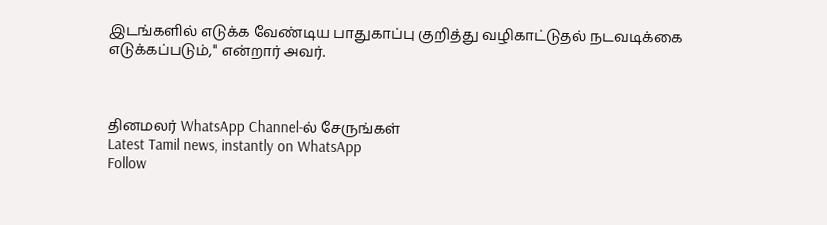இடங்களில் எடுக்க வேண்டிய பாதுகாப்பு குறித்து வழிகாட்டுதல் நடவடிக்கை எடுக்கப்படும்,'' என்றார் அவர்.



தினமலர் WhatsApp Channel-ல் சேருங்கள்
Latest Tamil news, instantly on WhatsApp
Follow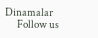Dinamalar
      Follow us